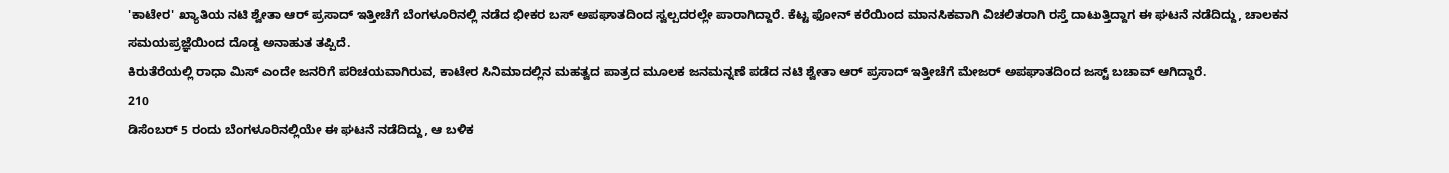'ಕಾಟೇರ' ಖ್ಯಾತಿಯ ನಟಿ ಶ್ವೇತಾ ಆರ್ ಪ್ರಸಾದ್ ಇತ್ತೀಚೆಗೆ ಬೆಂಗಳೂರಿನಲ್ಲಿ ನಡೆದ ಭೀಕರ ಬಸ್ ಅಪಘಾತದಿಂದ ಸ್ವಲ್ಪದರಲ್ಲೇ ಪಾರಾಗಿದ್ದಾರೆ. ಕೆಟ್ಟ ಫೋನ್ ಕರೆಯಿಂದ ಮಾನಸಿಕವಾಗಿ ವಿಚಲಿತರಾಗಿ ರಸ್ತೆ ದಾಟುತ್ತಿದ್ದಾಗ ಈ ಘಟನೆ ನಡೆದಿದ್ದು, ಚಾಲಕನ ಸಮಯಪ್ರಜ್ಞೆಯಿಂದ ದೊಡ್ಡ ಅನಾಹುತ ತಪ್ಪಿದೆ.
ಕಿರುತೆರೆಯಲ್ಲಿ ರಾಧಾ ಮಿಸ್ ಎಂದೇ ಜನರಿಗೆ ಪರಿಚಯವಾಗಿರುವ, ಕಾಟೇರ ಸಿನಿಮಾದಲ್ಲಿನ ಮಹತ್ವದ ಪಾತ್ರದ ಮೂಲಕ ಜನಮನ್ನಣೆ ಪಡೆದ ನಟಿ ಶ್ವೇತಾ ಆರ್ ಪ್ರಸಾದ್ ಇತ್ತೀಚೆಗೆ ಮೇಜರ್ ಅಪಘಾತದಿಂದ ಜಸ್ಟ್ ಬಚಾವ್ ಆಗಿದ್ದಾರೆ.
210
ಡಿಸೆಂಬರ್ 5 ರಂದು ಬೆಂಗಳೂರಿನಲ್ಲಿಯೇ ಈ ಘಟನೆ ನಡೆದಿದ್ದು, ಆ ಬಳಿಕ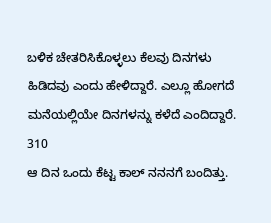ಬಳಿಕ ಚೇತರಿಸಿಕೊಳ್ಳಲು ಕೆಲವು ದಿನಗಳು ಹಿಡಿದವು ಎಂದು ಹೇಳಿದ್ದಾರೆ. ಎಲ್ಲೂ ಹೋಗದೆ ಮನೆಯಲ್ಲಿಯೇ ದಿನಗಳನ್ನು ಕಳೆದೆ ಎಂದಿದ್ದಾರೆ.
310
ಆ ದಿನ ಒಂದು ಕೆಟ್ಟ ಕಾಲ್ ನನನಗೆ ಬಂದಿತ್ತು.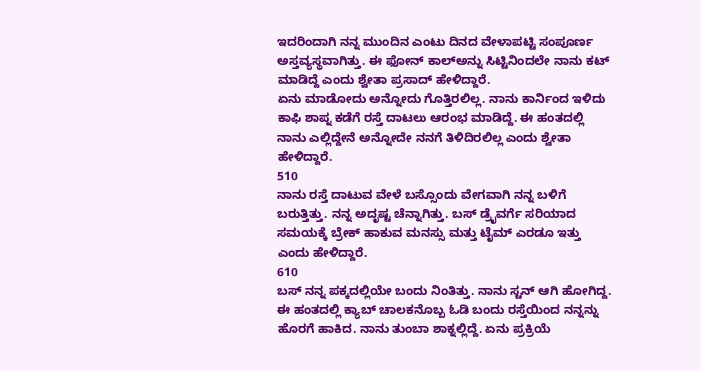ಇದರಿಂದಾಗಿ ನನ್ನ ಮುಂದಿನ ಎಂಟು ದಿನದ ವೇಳಾಪಟ್ಟಿ ಸಂಪೂರ್ಣ ಅಸ್ತವ್ಯಸ್ಥವಾಗಿತ್ತು. ಈ ಫೋನ್ ಕಾಲ್ಅನ್ನು ಸಿಟ್ಟಿನಿಂದಲೇ ನಾನು ಕಟ್ ಮಾಡಿದ್ದೆ ಎಂದು ಶ್ವೇತಾ ಪ್ರಸಾದ್ ಹೇಳಿದ್ದಾರೆ.
ಏನು ಮಾಡೋದು ಅನ್ನೋದು ಗೊತ್ತಿರಲಿಲ್ಲ. ನಾನು ಕಾರ್ನಿಂದ ಇಳಿದು ಕಾಫಿ ಶಾಪ್ನ ಕಡೆಗೆ ರಸ್ತೆ ದಾಟಲು ಆರಂಭ ಮಾಡಿದ್ದೆ. ಈ ಹಂತದಲ್ಲಿ ನಾನು ಎಲ್ಲಿದ್ದೇನೆ ಅನ್ನೋದೇ ನನಗೆ ತಿಳಿದಿರಲಿಲ್ಲ ಎಂದು ಶ್ವೇತಾ ಹೇಳಿದ್ದಾರೆ.
510
ನಾನು ರಸ್ತೆ ದಾಟುವ ವೇಳೆ ಬಸ್ಸೊಂದು ವೇಗವಾಗಿ ನನ್ನ ಬಳಿಗೆ ಬರುತ್ತಿತ್ತು. ನನ್ನ ಅದೃಷ್ಟ ಚೆನ್ನಾಗಿತ್ತು. ಬಸ್ ಡ್ರೈವರ್ಗೆ ಸರಿಯಾದ ಸಮಯಕ್ಕೆ ಬ್ರೇಕ್ ಹಾಕುವ ಮನಸ್ಸು ಮತ್ತು ಟೈಮ್ ಎರಡೂ ಇತ್ತು ಎಂದು ಹೇಳಿದ್ದಾರೆ.
610
ಬಸ್ ನನ್ನ ಪಕ್ಕದಲ್ಲಿಯೇ ಬಂದು ನಿಂತಿತ್ತು. ನಾನು ಸ್ಟನ್ ಆಗಿ ಹೋಗಿದ್ದ. ಈ ಹಂತದಲ್ಲಿ ಕ್ಯಾಬ್ ಚಾಲಕನೊಬ್ಬ ಓಡಿ ಬಂದು ರಸ್ತೆಯಿಂದ ನನ್ನನ್ನು ಹೊರಗೆ ಹಾಕಿದ. ನಾನು ತುಂಬಾ ಶಾಕ್ನಲ್ಲಿದ್ದೆ. ಏನು ಪ್ರಕ್ರಿಯೆ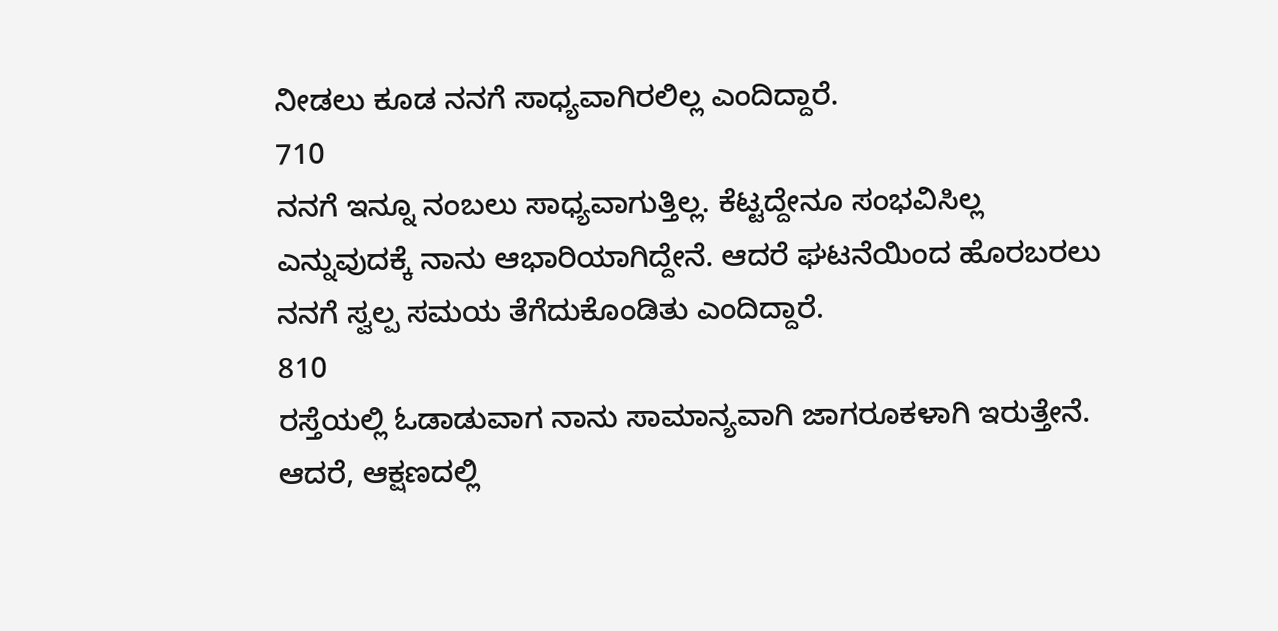ನೀಡಲು ಕೂಡ ನನಗೆ ಸಾಧ್ಯವಾಗಿರಲಿಲ್ಲ ಎಂದಿದ್ದಾರೆ.
710
ನನಗೆ ಇನ್ನೂ ನಂಬಲು ಸಾಧ್ಯವಾಗುತ್ತಿಲ್ಲ. ಕೆಟ್ಟದ್ದೇನೂ ಸಂಭವಿಸಿಲ್ಲ ಎನ್ನುವುದಕ್ಕೆ ನಾನು ಆಭಾರಿಯಾಗಿದ್ದೇನೆ. ಆದರೆ ಘಟನೆಯಿಂದ ಹೊರಬರಲು ನನಗೆ ಸ್ವಲ್ಪ ಸಮಯ ತೆಗೆದುಕೊಂಡಿತು ಎಂದಿದ್ದಾರೆ.
810
ರಸ್ತೆಯಲ್ಲಿ ಓಡಾಡುವಾಗ ನಾನು ಸಾಮಾನ್ಯವಾಗಿ ಜಾಗರೂಕಳಾಗಿ ಇರುತ್ತೇನೆ. ಆದರೆ, ಆಕ್ಷಣದಲ್ಲಿ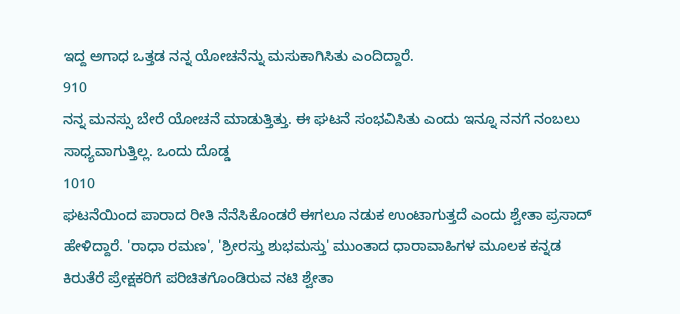ಇದ್ದ ಅಗಾಧ ಒತ್ತಡ ನನ್ನ ಯೋಚನೆನ್ನು ಮಸುಕಾಗಿಸಿತು ಎಂದಿದ್ದಾರೆ.
910
ನನ್ನ ಮನಸ್ಸು ಬೇರೆ ಯೋಚನೆ ಮಾಡುತ್ತಿತ್ತು. ಈ ಘಟನೆ ಸಂಭವಿಸಿತು ಎಂದು ಇನ್ನೂ ನನಗೆ ನಂಬಲು ಸಾಧ್ಯವಾಗುತ್ತಿಲ್ಲ. ಒಂದು ದೊಡ್ಡ
1010
ಘಟನೆಯಿಂದ ಪಾರಾದ ರೀತಿ ನೆನೆಸಿಕೊಂಡರೆ ಈಗಲೂ ನಡುಕ ಉಂಟಾಗುತ್ತದೆ ಎಂದು ಶ್ವೇತಾ ಪ್ರಸಾದ್ ಹೇಳಿದ್ದಾರೆ. 'ರಾಧಾ ರಮಣ', 'ಶ್ರೀರಸ್ತು ಶುಭಮಸ್ತು' ಮುಂತಾದ ಧಾರಾವಾಹಿಗಳ ಮೂಲಕ ಕನ್ನಡ ಕಿರುತೆರೆ ಪ್ರೇಕ್ಷಕರಿಗೆ ಪರಿಚಿತಗೊಂಡಿರುವ ನಟಿ ಶ್ವೇತಾ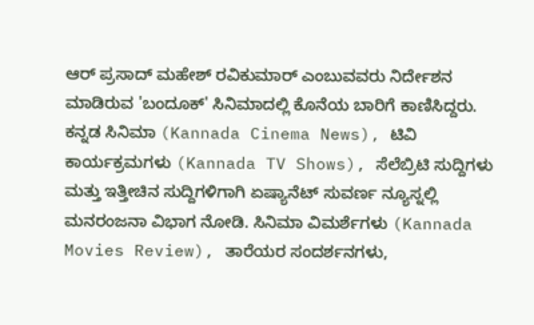ಆರ್ ಪ್ರಸಾದ್ ಮಹೇಶ್ ರವಿಕುಮಾರ್ ಎಂಬುವವರು ನಿರ್ದೇಶನ ಮಾಡಿರುವ 'ಬಂದೂಕ್' ಸಿನಿಮಾದಲ್ಲಿ ಕೊನೆಯ ಬಾರಿಗೆ ಕಾಣಿಸಿದ್ದರು.
ಕನ್ನಡ ಸಿನಿಮಾ (Kannada Cinema News), ಟಿವಿ ಕಾರ್ಯಕ್ರಮಗಳು (Kannada TV Shows), ಸೆಲೆಬ್ರಿಟಿ ಸುದ್ದಿಗಳು ಮತ್ತು ಇತ್ತೀಚಿನ ಸುದ್ದಿಗಳಿಗಾಗಿ ಏಷ್ಯಾನೆಟ್ ಸುವರ್ಣ ನ್ಯೂಸ್ನಲ್ಲಿ ಮನರಂಜನಾ ವಿಭಾಗ ನೋಡಿ. ಸಿನಿಮಾ ವಿಮರ್ಶೆಗಳು (Kannada Movies Review), ತಾರೆಯರ ಸಂದರ್ಶನಗಳು,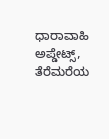ಧಾರಾವಾಹಿ ಅಪ್ಡೇಟ್ಸ್, ತೆರೆಮರೆಯ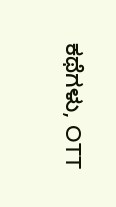ಕಥೆಗಳು, OTT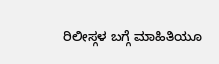ರಿಲೀಸ್ಗಳ ಬಗ್ಗೆ ಮಾಹಿತಿಯೂ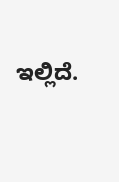ಇಲ್ಲಿದೆ.